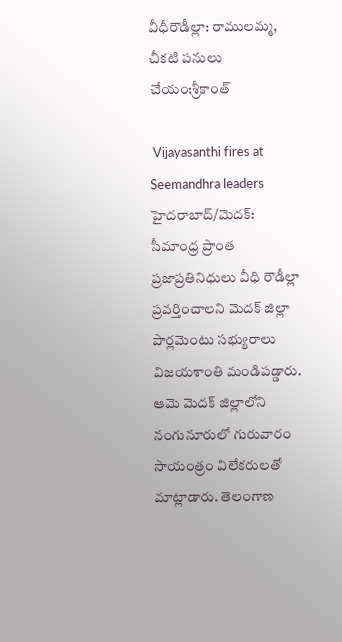వీధీరౌడీల్లా: రాములమ్మ, చీకటి పనులు చేయం:శ్రీకాంత్

 Vijayasanthi fires at Seemandhra leaders
హైదరాబాద్/మెదక్: సీమాంధ్ర ప్రాంత ప్రజాప్రతినిధులు వీధి రౌడీల్లా ప్రవర్తించాలని మెదక్ జిల్లా పార్లమెంటు సభ్యురాలు విజయశాంతి మండిపడ్డారు. ఆమె మెదక్ జిల్లాలోని నంగునూరులో గురువారం సాయంత్రం విలేకరులతో మాట్లాడారు. తెలంగాణ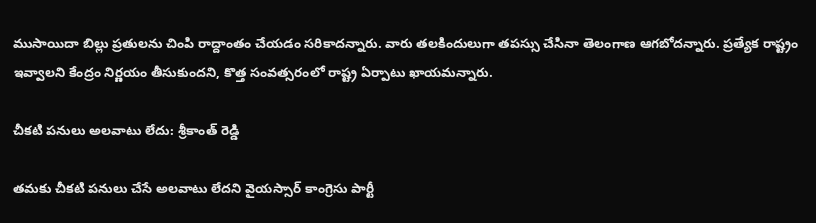ముసాయిదా బిల్లు ప్రతులను చింపి రాద్దాంతం చేయడం సరికాదన్నారు. వారు తలకిందులుగా తపస్సు చేసినా తెలంగాణ ఆగబోదన్నారు. ప్రత్యేక రాష్ట్రం ఇవ్వాలని కేంద్రం నిర్ణయం తీసుకుందని, కొత్త సంవత్సరంలో రాష్ట్ర ఏర్పాటు ఖాయమన్నారు.

చీకటి పనులు అలవాటు లేదు: శ్రీకాంత్ రెడ్డి

తమకు చీకటి పనులు చేసే అలవాటు లేదని వైయస్సార్ కాంగ్రెసు పార్టీ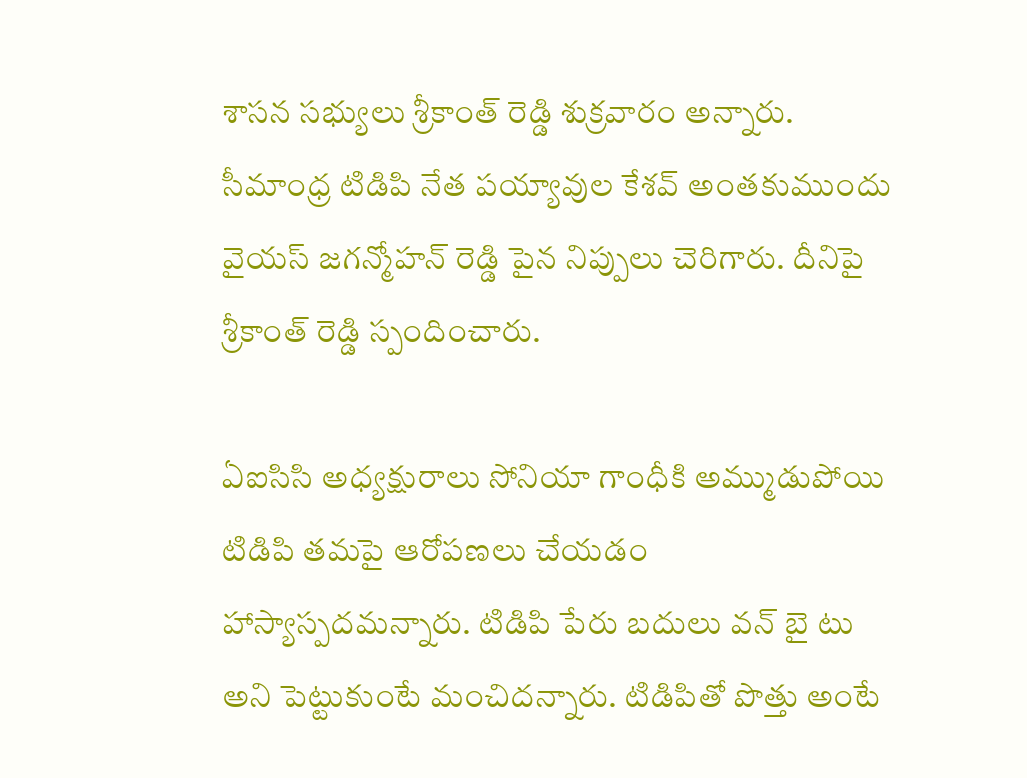శాసన సభ్యులు శ్రీకాంత్ రెడ్డి శుక్రవారం అన్నారు. సీమాంధ్ర టిడిపి నేత పయ్యావుల కేశవ్ అంతకుముందు వైయస్ జగన్మోహన్ రెడ్డి పైన నిప్పులు చెరిగారు. దీనిపై శ్రీకాంత్ రెడ్డి స్పందించారు.

ఏఐసిసి అధ్యక్షురాలు సోనియా గాంధీకి అమ్ముడుపోయి టిడిపి తమపై ఆరోపణలు చేయడం హాస్యాస్పదమన్నారు. టిడిపి పేరు బదులు వన్ బై టు అని పెట్టుకుంటే మంచిదన్నారు. టిడిపితో పొత్తు అంటే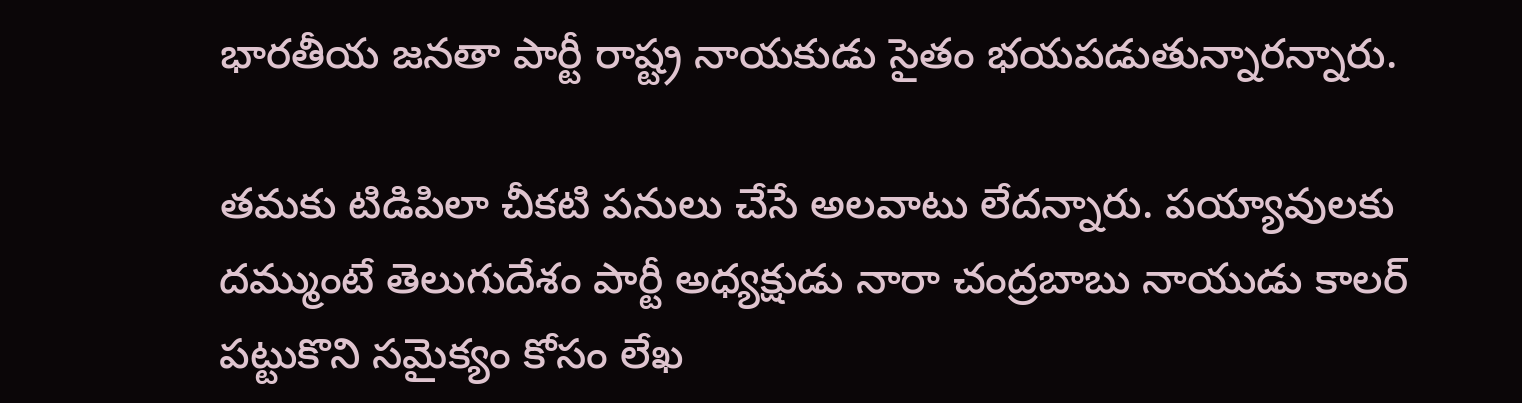భారతీయ జనతా పార్టీ రాష్ట్ర నాయకుడు సైతం భయపడుతున్నారన్నారు.

తమకు టిడిపిలా చీకటి పనులు చేసే అలవాటు లేదన్నారు. పయ్యావులకు దమ్ముంటే తెలుగుదేశం పార్టీ అధ్యక్షుడు నారా చంద్రబాబు నాయుడు కాలర్ పట్టుకొని సమైక్యం కోసం లేఖ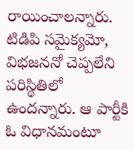రాయించాలన్నారు. టిడిపి సమైక్యమో, విభజననో చెప్పలేని పరిస్థితిలో ఉందన్నారు. ఆ పార్టీకి ఓ విధానమంటూ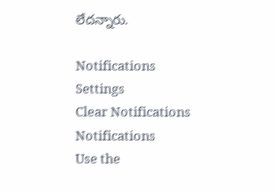లేదన్నారు.

Notifications
Settings
Clear Notifications
Notifications
Use the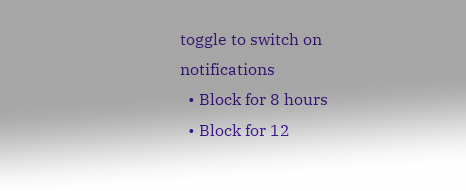toggle to switch on notifications
  • Block for 8 hours
  • Block for 12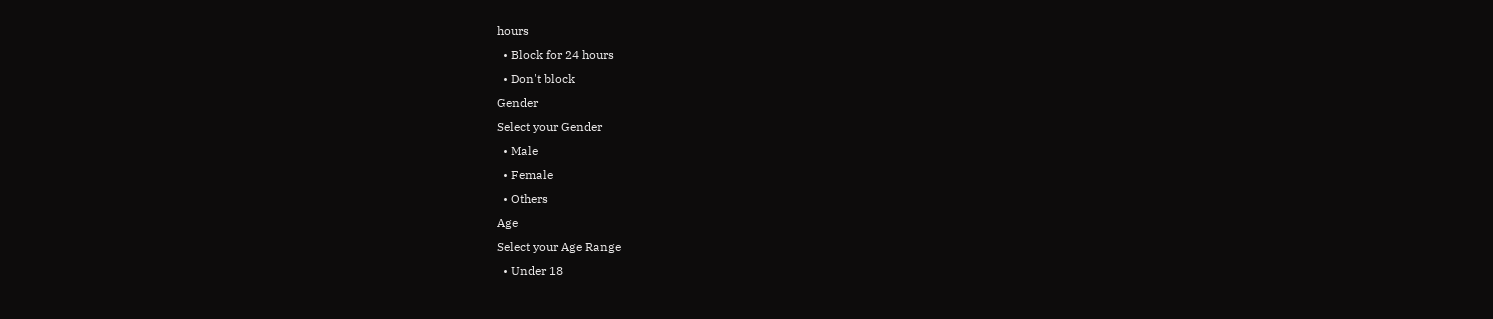hours
  • Block for 24 hours
  • Don't block
Gender
Select your Gender
  • Male
  • Female
  • Others
Age
Select your Age Range
  • Under 18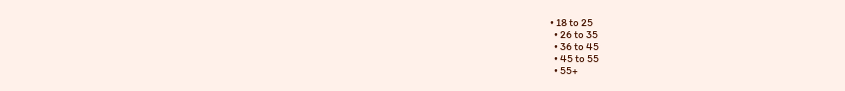• 18 to 25
  • 26 to 35
  • 36 to 45
  • 45 to 55
  • 55+